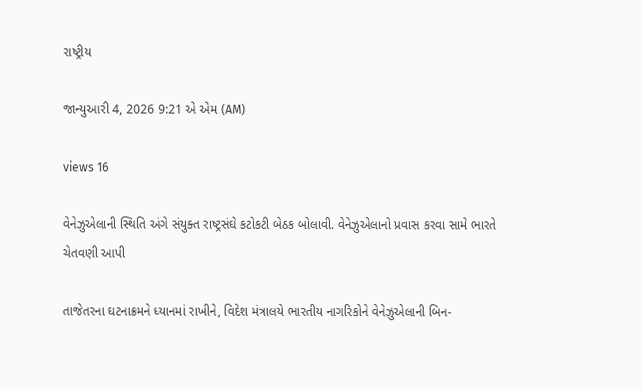રાષ્ટ્રીય

જાન્યુઆરી 4, 2026 9:21 એ એમ (AM)

views 16

વેનેઝુએલાની સ્થિતિ અંગે સંયુક્ત રાષ્ટ્રસંઘે કટોકટી બેઠક બોલાવી. વેનેઝુએલાનો પ્રવાસ કરવા સામે ભારતે ચેતવણી આપી

તાજેતરના ઘટનાક્રમને ધ્યાનમાં રાખીને, વિદેશ મંત્રાલયે ભારતીય નાગરિકોને વેનેઝુએલાની બિન-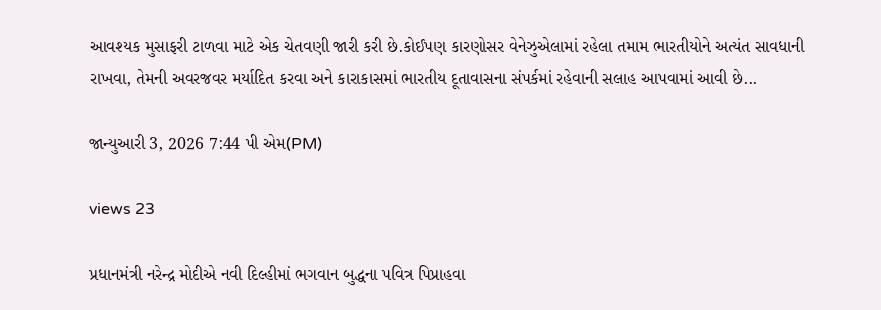આવશ્યક મુસાફરી ટાળવા માટે એક ચેતવણી જારી કરી છે.કોઈપણ કારણોસર વેનેઝુએલામાં રહેલા તમામ ભારતીયોને અત્યંત સાવધાની રાખવા, તેમની અવરજવર મર્યાદિત કરવા અને કારાકાસમાં ભારતીય દૂતાવાસના સંપર્કમાં રહેવાની સલાહ આપવામાં આવી છે...

જાન્યુઆરી 3, 2026 7:44 પી એમ(PM)

views 23

પ્રધાનમંત્રી નરેન્દ્ર મોદીએ નવી દિલ્હીમાં ભગવાન બુદ્ધના પવિત્ર પિપ્રાહવા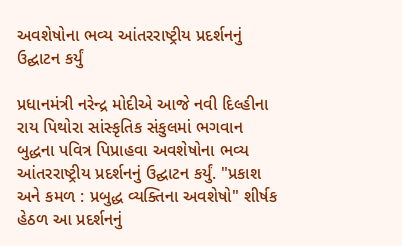અવશેષોના ભવ્ય આંતરરાષ્ટ્રીય પ્રદર્શનનું ઉદ્ઘાટન કર્યું

પ્રધાનમંત્રી નરેન્દ્ર મોદીએ આજે નવી દિલ્હીના રાય પિથોરા સાંસ્કૃતિક સંકુલમાં ભગવાન બુદ્ધના પવિત્ર પિપ્રાહવા અવશેષોના ભવ્ય આંતરરાષ્ટ્રીય પ્રદર્શનનું ઉદ્ઘાટન કર્યું. "પ્રકાશ અને કમળ : પ્રબુદ્ધ વ્યક્તિના અવશેષો" શીર્ષક હેઠળ આ પ્રદર્શનનું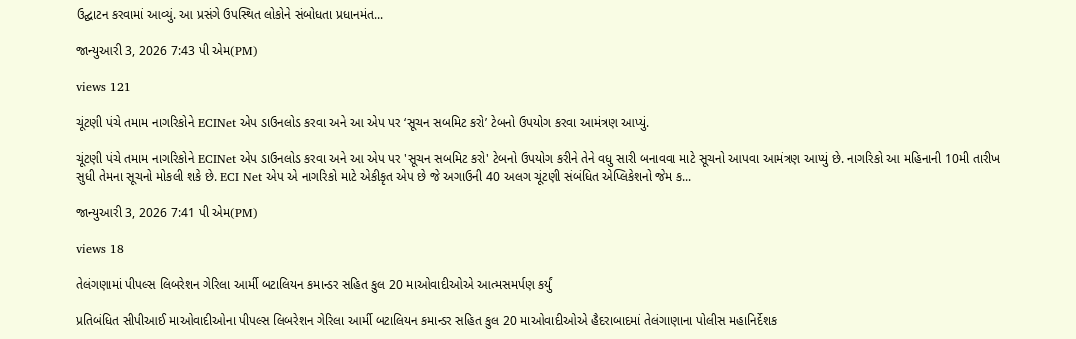ઉદ્ઘાટન કરવામાં આવ્યું. આ પ્રસંગે ઉપસ્થિત લોકોને સંબોધતા પ્રધાનમંત...

જાન્યુઆરી 3, 2026 7:43 પી એમ(PM)

views 121

ચૂંટણી પંચે તમામ નાગરિકોને ECINet એપ ડાઉનલોડ કરવા અને આ એપ પર ‘સૂચન સબમિટ કરો’ ટેબનો ઉપયોગ કરવા આમંત્રણ આપ્યું.

ચૂંટણી પંચે તમામ નાગરિકોને ECINet એપ ડાઉનલોડ કરવા અને આ એપ પર 'સૂચન સબમિટ કરો' ટેબનો ઉપયોગ કરીને તેને વધુ સારી બનાવવા માટે સૂચનો આપવા આમંત્રણ આપ્યું છે. નાગરિકો આ મહિનાની 10મી તારીખ સુધી તેમના સૂચનો મોકલી શકે છે. ECI Net એપ એ નાગરિકો માટે એકીકૃત એપ છે જે અગાઉની 40 અલગ ચૂંટણી સંબંધિત એપ્લિકેશનો જેમ ક...

જાન્યુઆરી 3, 2026 7:41 પી એમ(PM)

views 18

તેલંગણામાં પીપલ્સ લિબરેશન ગેરિલા આર્મી બટાલિયન કમાન્ડર સહિત કુલ 20 માઓવાદીઓએ આત્મસમર્પણ કર્યું

પ્રતિબંધિત સીપીઆઈ માઓવાદીઓના પીપલ્સ લિબરેશન ગેરિલા આર્મી બટાલિયન કમાન્ડર સહિત કુલ 20 માઓવાદીઓએ હૈદરાબાદમાં તેલંગાણાના પોલીસ મહાનિર્દેશક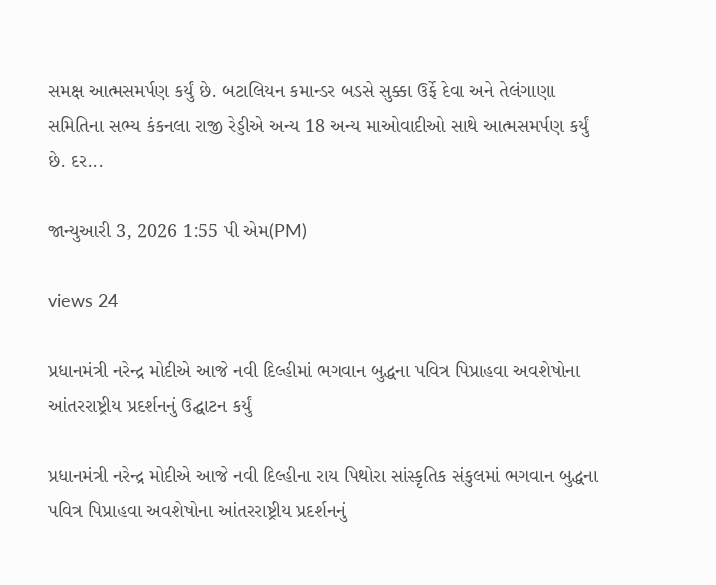સમક્ષ આત્મસમર્પણ કર્યું છે. બટાલિયન કમાન્ડર બડસે સુક્કા ઉર્ફે દેવા અને તેલંગાણા સમિતિના સભ્ય કંકનલા રાજી રેડ્ડીએ અન્ય 18 અન્ય માઓવાદીઓ સાથે આત્મસમર્પણ કર્યું છે. દર...

જાન્યુઆરી 3, 2026 1:55 પી એમ(PM)

views 24

પ્રધાનમંત્રી નરેન્દ્ર મોદીએ આજે નવી દિલ્હીમાં ભગવાન બુદ્ધના પવિત્ર પિપ્રાહવા અવશેષોના આંતરરાષ્ટ્રીય પ્રદર્શનનું ઉદ્ઘાટન કર્યું

પ્રધાનમંત્રી નરેન્દ્ર મોદીએ આજે નવી દિલ્હીના રાય પિથોરા સાંસ્કૃતિક સંકુલમાં ભગવાન બુદ્ધના પવિત્ર પિપ્રાહવા અવશેષોના આંતરરાષ્ટ્રીય પ્રદર્શનનું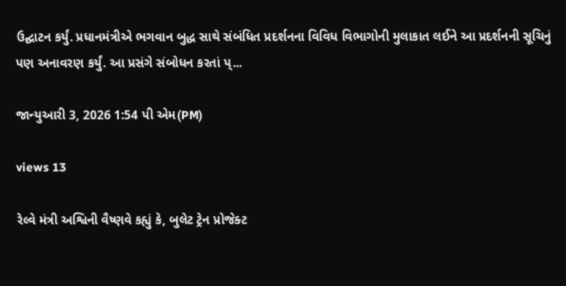ઉદ્ઘાટન કર્યું. પ્રધાનમંત્રીએ ભગવાન બુદ્ધ સાથે સંબંધિત પ્રદર્શનના વિવિધ વિભાગોની મુલાકાત લઈને આ પ્રદર્શનની સૂચિનું પણ અનાવરણ કર્યું. આ પ્રસંગે સંબોધન કરતાં પ્...

જાન્યુઆરી 3, 2026 1:54 પી એમ(PM)

views 13

રેલ્વે મંત્રી અશ્વિની વૈષ્ણવે કહ્યું કે, બુલેટ ટ્રેન પ્રોજેક્ટ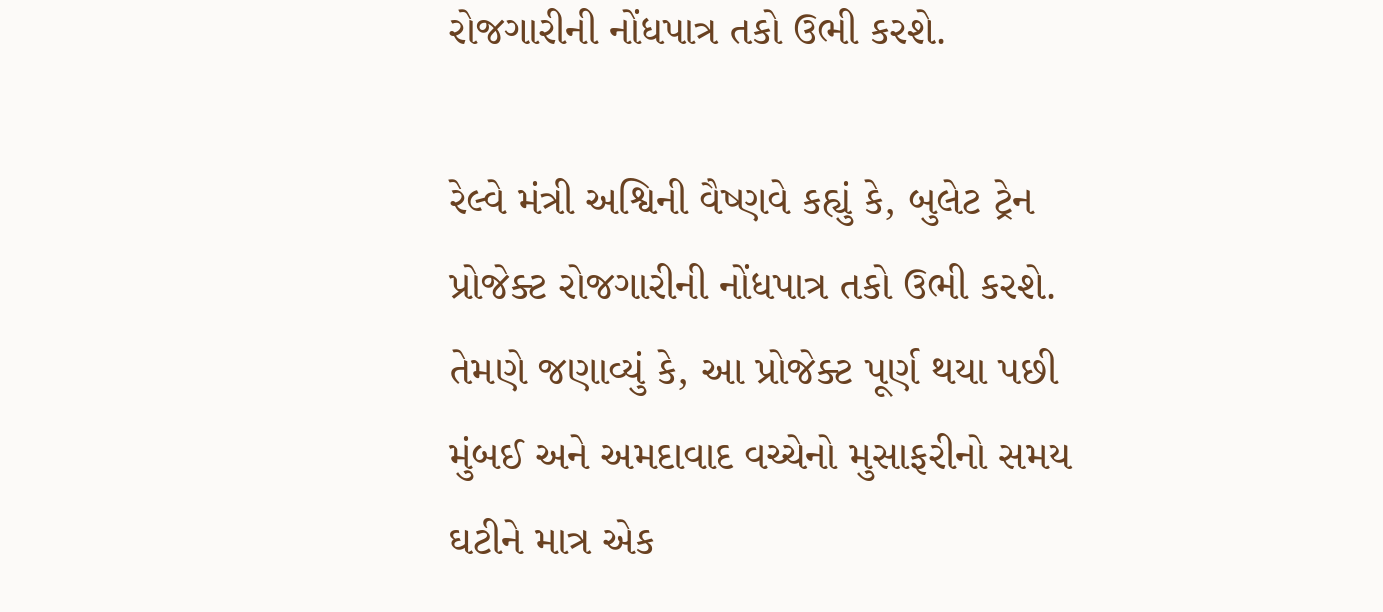રોજગારીની નોંધપાત્ર તકો ઉભી કરશે.

રેલ્વે મંત્રી અશ્વિની વૈષ્ણવે કહ્યું કે, બુલેટ ટ્રેન પ્રોજેક્ટ રોજગારીની નોંધપાત્ર તકો ઉભી કરશે. તેમણે જણાવ્યું કે, આ પ્રોજેક્ટ પૂર્ણ થયા પછી મુંબઈ અને અમદાવાદ વચ્ચેનો મુસાફરીનો સમય ઘટીને માત્ર એક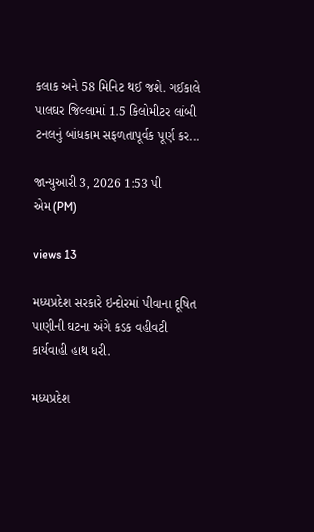કલાક અને 58 મિનિટ થઈ જશે. ગઈકાલે પાલઘર જિલ્લામાં 1.5 કિલોમીટર લાંબી ટનલનું બાંધકામ સફળતાપૂર્વક પૂર્ણ કર...

જાન્યુઆરી 3, 2026 1:53 પી એમ(PM)

views 13

મધ્યપ્રદેશ સરકારે ઇન્દોરમાં પીવાના દૂષિત પાણીની ઘટના અંગે કડક વહીવટી કાર્યવાહી હાથ ધરી.

મધ્યપ્રદેશ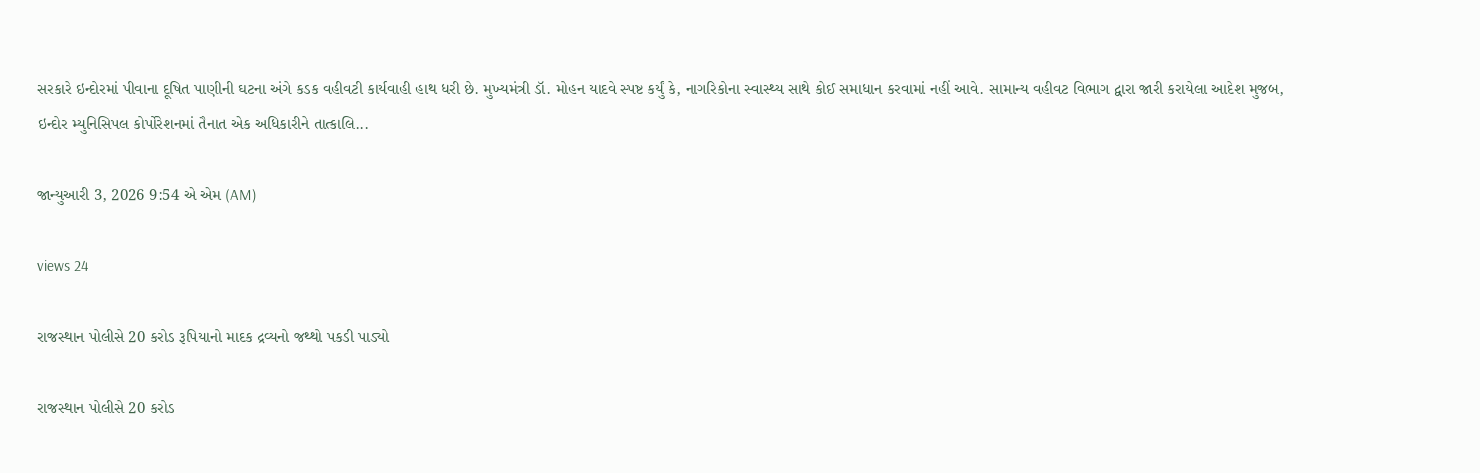સરકારે ઇન્દોરમાં પીવાના દૂષિત પાણીની ઘટના અંગે કડક વહીવટી કાર્યવાહી હાથ ધરી છે. મુખ્યમંત્રી ડૉ. મોહન યાદવે સ્પષ્ટ કર્યું કે, નાગરિકોના સ્વાસ્થ્ય સાથે કોઈ સમાધાન કરવામાં નહીં આવે. સામાન્ય વહીવટ વિભાગ દ્વારા જારી કરાયેલા આદેશ મુજબ, ઇન્દોર મ્યુનિસિપલ કોર્પોરેશનમાં તૈનાત એક અધિકારીને તાત્કાલિ...

જાન્યુઆરી 3, 2026 9:54 એ એમ (AM)

views 24

રાજસ્થાન પોલીસે 20 કરોડ રૂપિયાનો માદક દ્રવ્યનો જથ્થો પકડી પાડ્યો

રાજસ્થાન પોલીસે 20 કરોડ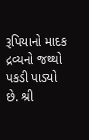રૂપિયાનો માદક દ્રવ્યનો જથ્થો પકડી પાડ્યો છે. શ્રી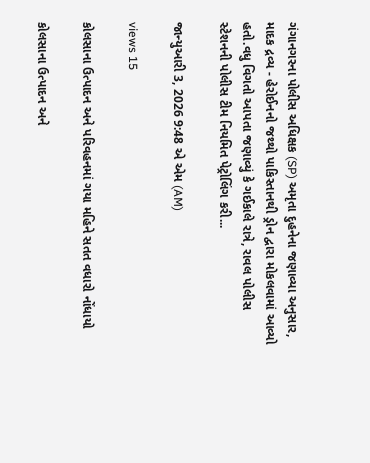ગંગાનગરના પોલીસ અધિક્ષક (SP) અમૃતા દુહનેના જણાવ્યા અનુસાર, માદક દ્રવ્ય - હેરોઈનનો જથ્થો પાકિસ્તાનથી ડ્રોન દ્વારા મોકલવામાં આવ્યો હતો.વધુ વિગતો આપતા જણાવ્યું કે ગઈકાલે રાત્રે, રાવલ પોલીસ સ્ટેશનની પોલીસ ટીમ નિયમિત પેટ્રોલિંગ કરી...

જાન્યુઆરી 3, 2026 9:48 એ એમ (AM)

views 15

કોલસાના ઉત્પાદન અને પરિવહનમાં ગયા મહિને સતત વધારો નોંધાયો

કોલસાના ઉત્પાદન અને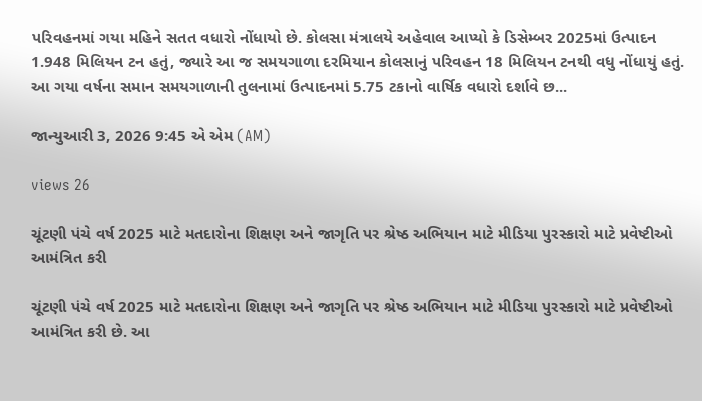પરિવહનમાં ગયા મહિને સતત વધારો નોંધાયો છે. કોલસા મંત્રાલયે અહેવાલ આપ્યો કે ડિસેમ્બર 2025માં ઉત્પાદન 1.948 મિલિયન ટન હતું, જ્યારે આ જ સમયગાળા દરમિયાન કોલસાનું પરિવહન 18 મિલિયન ટનથી વધુ નોંધાયું હતું. આ ગયા વર્ષના સમાન સમયગાળાની તુલનામાં ઉત્પાદનમાં 5.75 ટકાનો વાર્ષિક વધારો દર્શાવે છ...

જાન્યુઆરી 3, 2026 9:45 એ એમ (AM)

views 26

ચૂંટણી પંચે વર્ષ 2025 માટે મતદારોના શિક્ષણ અને જાગૃતિ પર શ્રેષ્ઠ અભિયાન માટે મીડિયા પુરસ્કારો માટે પ્રવેષ્ટીઓ આમંત્રિત કરી

ચૂંટણી પંચે વર્ષ 2025 માટે મતદારોના શિક્ષણ અને જાગૃતિ પર શ્રેષ્ઠ અભિયાન માટે મીડિયા પુરસ્કારો માટે પ્રવેષ્ટીઓ આમંત્રિત કરી છે. આ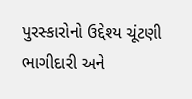પુરસ્કારોનો ઉદ્દેશ્ય ચૂંટણી ભાગીદારી અને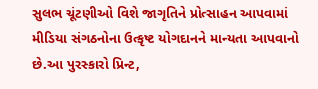સુલભ ચૂંટણીઓ વિશે જાગૃતિને પ્રોત્સાહન આપવામાં મીડિયા સંગઠનોના ઉત્કૃષ્ટ યોગદાનને માન્યતા આપવાનો છે.આ પુરસ્કારો પ્રિન્ટ,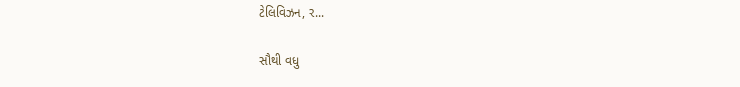ટેલિવિઝન, ર...

સૌથી વધુ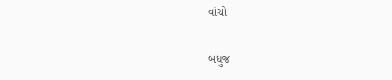વાંચો

બધુજ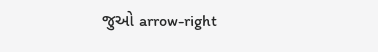જુઓ arrow-right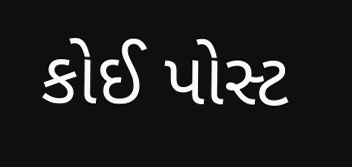કોઈ પોસ્ટ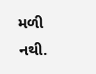મળી નથી.